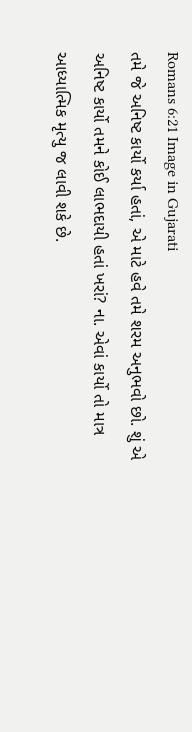Romans 6:21 Image in Gujarati
તમે જે અનિષ્ટ કાર્યો કર્યા હતાં, એ માટે હવે તમે શરમ અનુભવો છો. શું એ અનિષ્ટ કાર્યો તમને કોઈ લાભદાયી હતાં ખરાં? ના. એવાં કાર્યો તો માત્ર આધ્યાત્મિક મૃત્યુ જ લાવી શકે છે.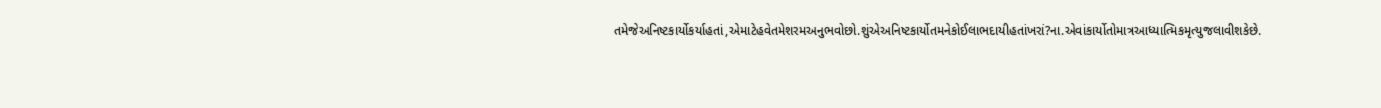તમેજેઅનિષ્ટકાર્યોકર્યાહતાં,એમાટેહવેતમેશરમઅનુભવોછો.શુંએઅનિષ્ટકાર્યોતમનેકોઈલાભદાયીહતાંખરાં?ના.એવાંકાર્યોતોમાત્રઆધ્યાત્મિકમૃત્યુજલાવીશકેછે.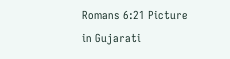Romans 6:21 Picture in Gujarati